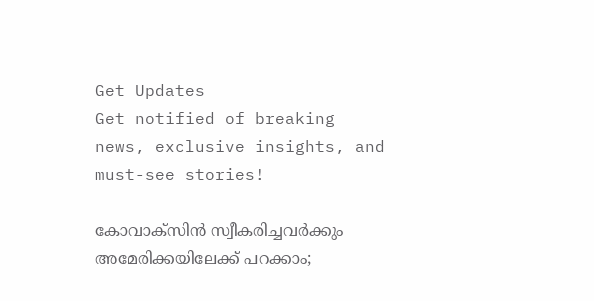Get Updates
Get notified of breaking news, exclusive insights, and must-see stories!

കോവാക്‌സിന്‍ സ്വീകരിച്ചവര്‍ക്കും അമേരിക്കയിലേക്ക് പറക്കാം;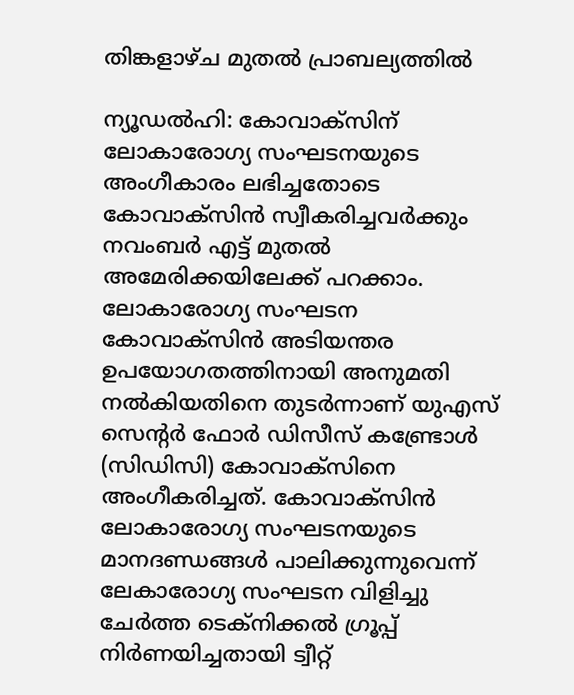തിങ്കളാഴ്ച മുതല്‍ പ്രാബല്യത്തില്‍

ന്യൂഡല്‍ഹി: കോവാക്‌സിന് ലോകാരോഗ്യ സംഘടനയുടെ അംഗീകാരം ലഭിച്ചതോടെ കോവാക്‌സിന്‍ സ്വീകരിച്ചവര്‍ക്കും നവംബര്‍ എട്ട് മുതല്‍ അമേരിക്കയിലേക്ക് പറക്കാം. ലോകാരോഗ്യ സംഘടന കോവാക്‌സിന്‍ അടിയന്തര ഉപയോഗതത്തിനായി അനുമതി നല്‍കിയതിനെ തുടര്‍ന്നാണ് യുഎസ് സെന്റര്‍ ഫോര്‍ ഡിസീസ് കണ്ട്രോള്‍ (സിഡിസി) കോവാക്‌സിനെ അംഗീകരിച്ചത്. കോവാക്‌സിന്‍ ലോകാരോഗ്യ സംഘടനയുടെ മാനദണ്ഡങ്ങള്‍ പാലിക്കുന്നുവെന്ന് ലേകാരോഗ്യ സംഘടന വിളിച്ചു ചേര്‍ത്ത ടെക്‌നിക്കല്‍ ഗ്രൂപ്പ് നിര്‍ണയിച്ചതായി ട്വീറ്റ്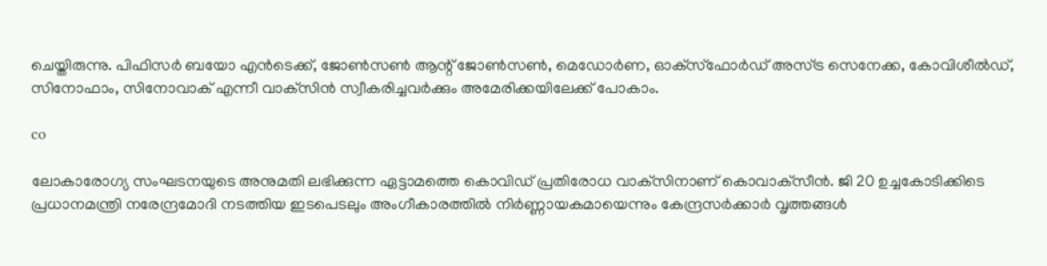ചെയ്തിരുന്നു. പിഫിസര്‍ ബയോ എന്‍ടെക്ക്, ജോണ്‍സണ്‍ ആന്റ് ജോണ്‍സണ്‍, മെഡോര്‍ണ, ഓക്‌സ്‌ഫോര്‍ഡ് അസ്ട്ര സെനേക്ക, കോവിശീല്‍ഡ്, സിനോഫാം, സിനോവാക് എന്നീ വാക്‌സിന്‍ സ്വീകരിച്ചവര്‍ക്കും അമേരിക്കയിലേക്ക് പോകാം.

co

ലോകാരോഗ്യ സംഘടനയുടെ അനുമതി ലഭിക്കുന്ന ഏട്ടാമത്തെ കൊവിഡ് പ്രതിരോധ വാക്‌സിനാണ് കൊവാക്‌സീന്‍. ജി 20 ഉച്ചകോടിക്കിടെ പ്രധാനമന്ത്രി നരേന്ദ്രമോദി നടത്തിയ ഇടപെടലും അംഗീകാരത്തില്‍ നിര്‍ണ്ണായകമായെന്നും കേന്ദ്രസര്‍ക്കാര്‍ വൃത്തങ്ങള്‍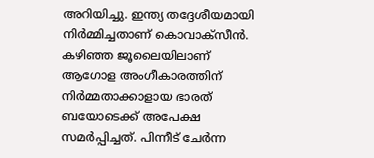അറിയിച്ചു. ഇന്ത്യ തദ്ദേശീയമായി നിര്‍മ്മിച്ചതാണ് കൊവാക്‌സീന്‍. കഴിഞ്ഞ ജൂലൈയിലാണ് ആഗോള അംഗീകാരത്തിന് നിര്‍മ്മതാക്കാളായ ഭാരത് ബയോടെക്ക് അപേക്ഷ സമര്‍പ്പിച്ചത്. പിന്നീട് ചേര്‍ന്ന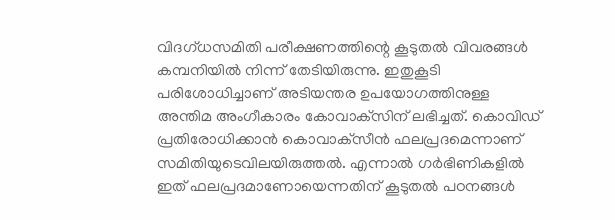വിദഗ്ധസമിതി പരീക്ഷണത്തിന്റെ കൂടുതല്‍ വിവരങ്ങള്‍ കമ്പനിയില്‍ നിന്ന് തേടിയിരുന്നു. ഇതുകൂടി പരിശോധിച്ചാണ് അടിയന്തര ഉപയോഗത്തിനുള്ള അന്തിമ അംഗീകാരം കോവാക്‌സിന് ലഭിച്ചത്. കൊവിഡ് പ്രതിരോധിക്കാന്‍ കൊവാക്‌സീന്‍ ഫലപ്രദമെന്നാണ് സമിതിയുടെവിലയിരുത്തല്‍. എന്നാല്‍ ഗര്‍ഭിണികളില്‍ ഇത് ഫലപ്രദമാണോയെന്നതിന് കൂടുതല്‍ പഠനങ്ങള്‍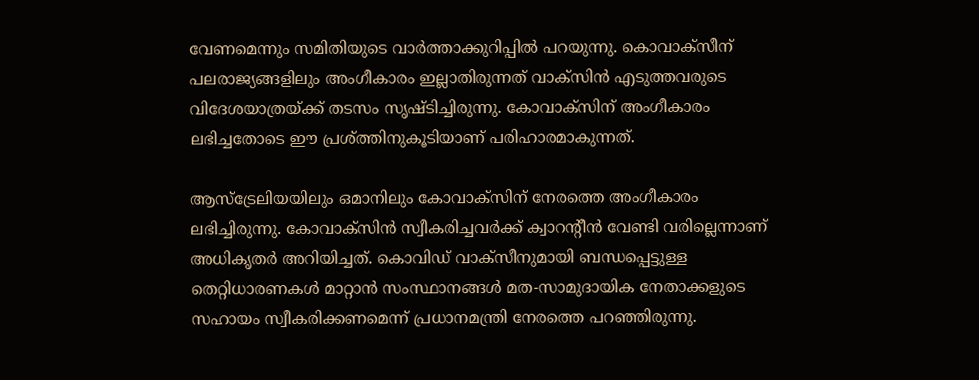വേണമെന്നും സമിതിയുടെ വാര്‍ത്താക്കുറിപ്പില്‍ പറയുന്നു. കൊവാക്‌സീന് പലരാജ്യങ്ങളിലും അംഗീകാരം ഇല്ലാതിരുന്നത് വാക്‌സിന്‍ എടുത്തവരുടെ വിദേശയാത്രയ്ക്ക് തടസം സൃഷ്ടിച്ചിരുന്നു. കോവാക്‌സിന് അംഗീകാരം ലഭിച്ചതോടെ ഈ പ്രശ്ത്തിനുകൂടിയാണ് പരിഹാരമാകുന്നത്.

ആസ്‌ട്രേലിയയിലും ഒമാനിലും കോവാക്‌സിന് നേരത്തെ അംഗീകാരം ലഭിച്ചിരുന്നു. കോവാക്‌സിന്‍ സ്വീകരിച്ചവര്‍ക്ക് ക്വാറന്റീന്‍ വേണ്ടി വരില്ലെന്നാണ് അധികൃതര്‍ അറിയിച്ചത്. കൊവിഡ് വാക്‌സീനുമായി ബന്ധപ്പെട്ടുള്ള തെറ്റിധാരണകള്‍ മാറ്റാന്‍ സംസ്ഥാനങ്ങള്‍ മത-സാമുദായിക നേതാക്കളുടെ സഹായം സ്വീകരിക്കണമെന്ന് പ്രധാനമന്ത്രി നേരത്തെ പറഞ്ഞിരുന്നു.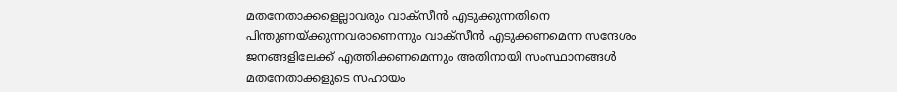മതനേതാക്കളെല്ലാവരും വാക്‌സീന്‍ എടുക്കുന്നതിനെ പിന്തുണയ്ക്കുന്നവരാണെന്നും വാക്‌സീന്‍ എടുക്കണമെന്ന സന്ദേശം ജനങ്ങളിലേക്ക് എത്തിക്കണമെന്നും അതിനായി സംസ്ഥാനങ്ങള്‍ മതനേതാക്കളുടെ സഹായം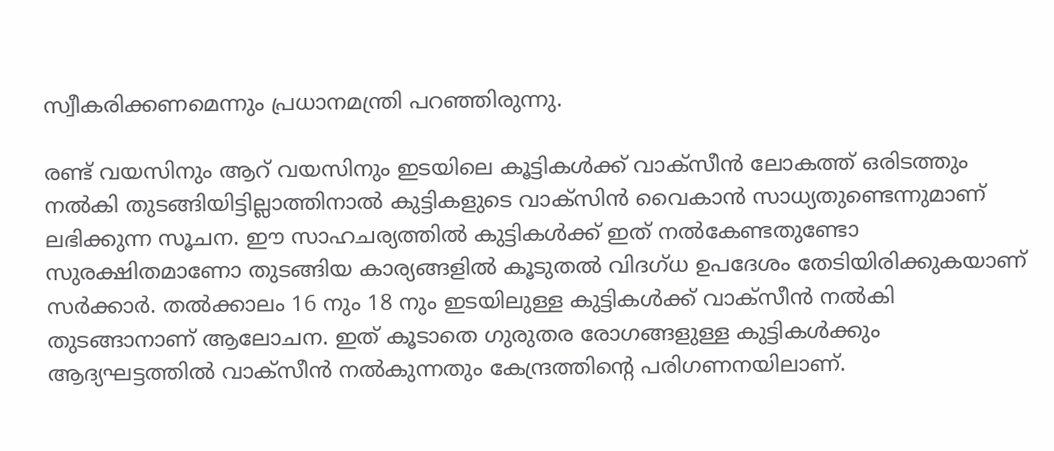സ്വീകരിക്കണമെന്നും പ്രധാനമന്ത്രി പറഞ്ഞിരുന്നു.

രണ്ട് വയസിനും ആറ് വയസിനും ഇടയിലെ കൂട്ടികള്‍ക്ക് വാക്‌സീന്‍ ലോകത്ത് ഒരിടത്തും നല്‍കി തുടങ്ങിയിട്ടില്ലാത്തിനാല്‍ കുട്ടികളുടെ വാക്‌സിന്‍ വൈകാന്‍ സാധ്യതുണ്ടെന്നുമാണ് ലഭിക്കുന്ന സൂചന. ഈ സാഹചര്യത്തില്‍ കുട്ടികള്‍ക്ക് ഇത് നല്‍കേണ്ടതുണ്ടോ സുരക്ഷിതമാണോ തുടങ്ങിയ കാര്യങ്ങളില്‍ കൂടുതല്‍ വിദഗ്ധ ഉപദേശം തേടിയിരിക്കുകയാണ് സര്‍ക്കാര്‍. തല്‍ക്കാലം 16 നും 18 നും ഇടയിലുള്ള കുട്ടികള്‍ക്ക് വാക്‌സീന്‍ നല്‍കി തുടങ്ങാനാണ് ആലോചന. ഇത് കൂടാതെ ഗുരുതര രോഗങ്ങളുള്ള കുട്ടികള്‍ക്കും ആദ്യഘട്ടത്തില്‍ വാക്‌സീന്‍ നല്‍കുന്നതും കേന്ദ്രത്തിന്റെ പരിഗണനയിലാണ്.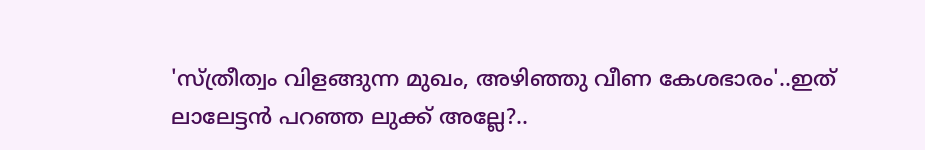'സ്ത്രീത്വം വിളങ്ങുന്ന മുഖം, അഴിഞ്ഞു വീണ കേശഭാരം'..ഇത് ലാലേട്ടൻ പറഞ്ഞ ലുക്ക് അല്ലേ?..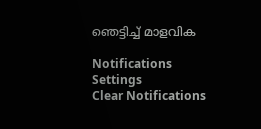ഞെട്ടിച്ച് മാളവിക

Notifications
Settings
Clear Notifications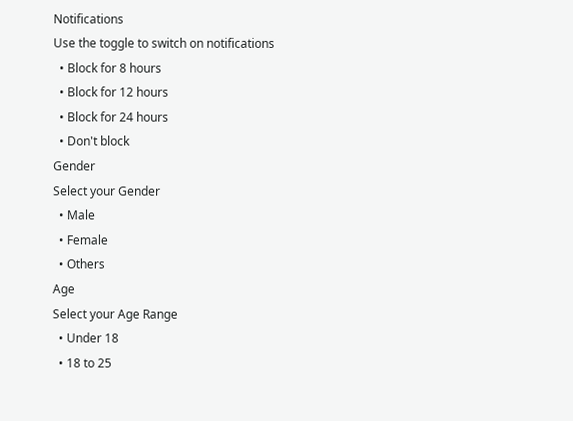Notifications
Use the toggle to switch on notifications
  • Block for 8 hours
  • Block for 12 hours
  • Block for 24 hours
  • Don't block
Gender
Select your Gender
  • Male
  • Female
  • Others
Age
Select your Age Range
  • Under 18
  • 18 to 25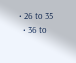• 26 to 35
  • 36 to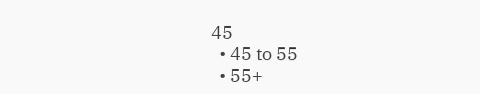45
  • 45 to 55
  • 55+